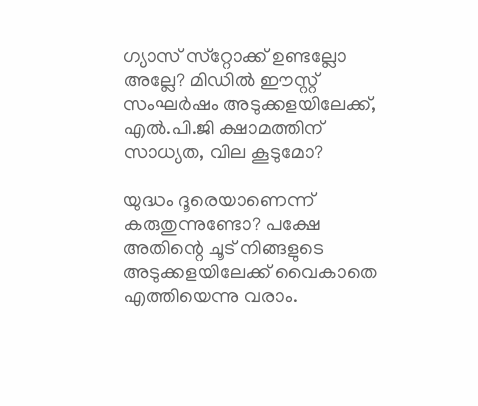ഗ്യാസ് സ്‌റ്റോക്ക് ഉണ്ടല്ലോ അല്ലേ? മിഡില്‍ ഈസ്റ്റ് സംഘര്‍ഷം അടുക്കളയിലേക്ക്, എല്‍.പി.ജി ക്ഷാമത്തിന് സാധ്യത, വില കൂടുമോ?

യുദ്ധം ദൂരെയാണെന്ന് കരുതുന്നുണ്ടോ? പക്ഷേ അതിന്റെ ചൂട് നിങ്ങളുടെ അടുക്കളയിലേക്ക് വൈകാതെ എത്തിയെന്നു വരാം.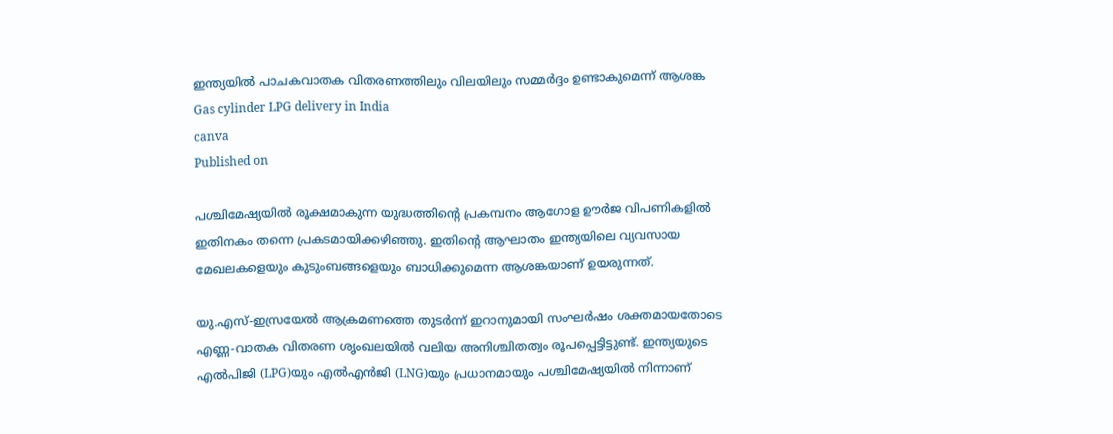ഇന്ത്യയില്‍ പാചകവാതക വിതരണത്തിലും വിലയിലും സമ്മര്‍ദ്ദം ഉണ്ടാകുമെന്ന് ആശങ്ക
Gas cylinder LPG delivery in India
canva
Published on

പശ്ചിമേഷ്യയില്‍ രൂക്ഷമാകുന്ന യുദ്ധത്തിന്റെ പ്രകമ്പനം ആഗോള ഊര്‍ജ വിപണികളില്‍ ഇതിനകം തന്നെ പ്രകടമായിക്കഴിഞ്ഞു. ഇതിന്റെ ആഘാതം ഇന്ത്യയിലെ വ്യവസായ മേഖലകളെയും കുടുംബങ്ങളെയും ബാധിക്കുമെന്ന ആശങ്കയാണ് ഉയരുന്നത്.

യു.എസ്-ഇസ്രയേല്‍ ആക്രമണത്തെ തുടര്‍ന്ന് ഇറാനുമായി സംഘര്‍ഷം ശക്തമായതോടെ എണ്ണ-വാതക വിതരണ ശൃംഖലയില്‍ വലിയ അനിശ്ചിതത്വം രൂപപ്പെട്ടിട്ടുണ്ട്. ഇന്ത്യയുടെ എല്‍പിജി (LPG)യും എല്‍എന്‍ജി (LNG)യും പ്രധാനമായും പശ്ചിമേഷ്യയില്‍ നിന്നാണ്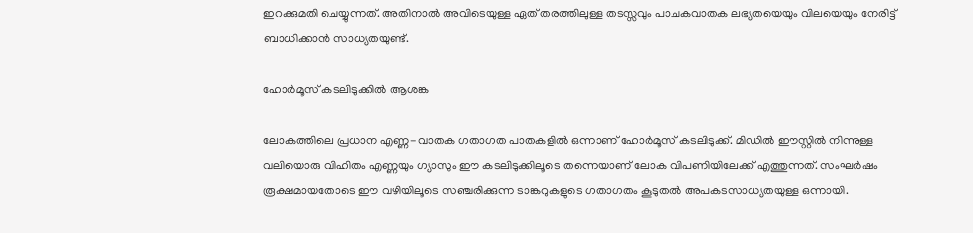ഇറക്കുമതി ചെയ്യുന്നത്. അതിനാല്‍ അവിടെയുള്ള ഏത് തരത്തിലുള്ള തടസ്സവും പാചകവാതക ലഭ്യതയെയും വിലയെയും നേരിട്ട് ബാധിക്കാന്‍ സാധ്യതയുണ്ട്.

ഹോര്‍മൂസ് കടലിടുക്കില്‍ ആശങ്ക

ലോകത്തിലെ പ്രധാന എണ്ണ-വാതക ഗതാഗത പാതകളില്‍ ഒന്നാണ് ഹോര്‍മൂസ് കടലിടുക്ക്. മിഡില്‍ ഈസ്റ്റില്‍ നിന്നുള്ള വലിയൊരു വിഹിതം എണ്ണയും ഗ്യാസും ഈ കടലിടുക്കിലൂടെ തന്നെയാണ് ലോക വിപണിയിലേക്ക് എത്തുന്നത്. സംഘര്‍ഷം രൂക്ഷമായതോടെ ഈ വഴിയിലൂടെ സഞ്ചരിക്കുന്ന ടാങ്കറുകളുടെ ഗതാഗതം കൂടുതല്‍ അപകടസാധ്യതയുള്ള ഒന്നായി.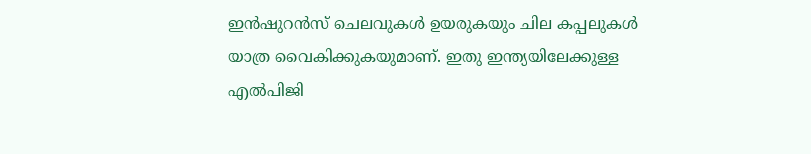ഇന്‍ഷുറന്‍സ് ചെലവുകള്‍ ഉയരുകയും ചില കപ്പലുകള്‍ യാത്ര വൈകിക്കുകയുമാണ്. ഇതു ഇന്ത്യയിലേക്കുള്ള എല്‍പിജി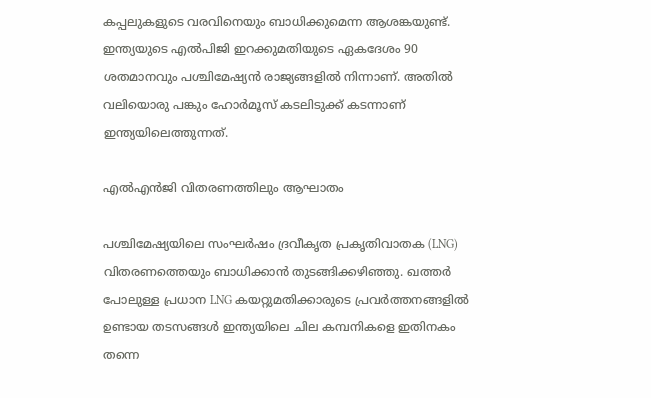കപ്പലുകളുടെ വരവിനെയും ബാധിക്കുമെന്ന ആശങ്കയുണ്ട്. ഇന്ത്യയുടെ എല്‍പിജി ഇറക്കുമതിയുടെ ഏകദേശം 90 ശതമാനവും പശ്ചിമേഷ്യന്‍ രാജ്യങ്ങളില്‍ നിന്നാണ്. അതില്‍ വലിയൊരു പങ്കും ഹോര്‍മൂസ് കടലിടുക്ക് കടന്നാണ് ഇന്ത്യയിലെത്തുന്നത്.

എല്‍എന്‍ജി വിതരണത്തിലും ആഘാതം

പശ്ചിമേഷ്യയിലെ സംഘര്‍ഷം ദ്രവീകൃത പ്രകൃതിവാതക (LNG) വിതരണത്തെയും ബാധിക്കാന്‍ തുടങ്ങിക്കഴിഞ്ഞു. ഖത്തര്‍ പോലുള്ള പ്രധാന LNG കയറ്റുമതിക്കാരുടെ പ്രവര്‍ത്തനങ്ങളില്‍ ഉണ്ടായ തടസങ്ങള്‍ ഇന്ത്യയിലെ ചില കമ്പനികളെ ഇതിനകം തന്നെ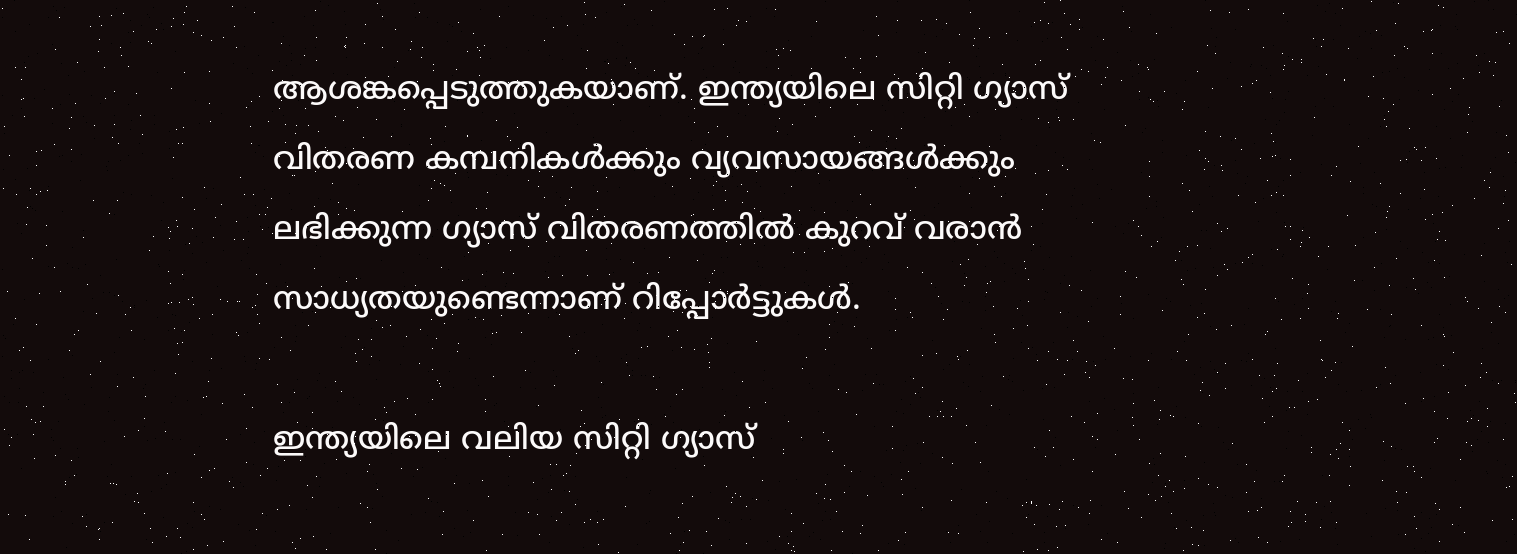ആശങ്കപ്പെടുത്തുകയാണ്. ഇന്ത്യയിലെ സിറ്റി ഗ്യാസ് വിതരണ കമ്പനികള്‍ക്കും വ്യവസായങ്ങള്‍ക്കും ലഭിക്കുന്ന ഗ്യാസ് വിതരണത്തില്‍ കുറവ് വരാന്‍ സാധ്യതയുണ്ടെന്നാണ് റിപ്പോര്‍ട്ടുകള്‍.

ഇന്ത്യയിലെ വലിയ സിറ്റി ഗ്യാസ്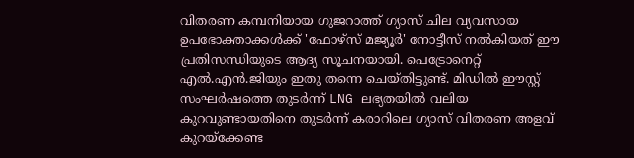വിതരണ കമ്പനിയായ ഗുജറാത്ത് ഗ്യാസ് ചില വ്യവസായ ഉപഭോക്താക്കള്‍ക്ക് 'ഫോഴ്സ് മജ്യൂര്‍' നോട്ടീസ് നല്‍കിയത് ഈ പ്രതിസന്ധിയുടെ ആദ്യ സൂചനയായി. പെട്രോനെറ്റ് എല്‍.എന്‍.ജിയും ഇതു തന്നെ ചെയ്തിട്ടുണ്ട്. മിഡില്‍ ഈസ്റ്റ് സംഘര്‍ഷത്തെ തുടര്‍ന്ന് LNG ലഭ്യതയില്‍ വലിയ കുറവുണ്ടായതിനെ തുടര്‍ന്ന് കരാറിലെ ഗ്യാസ് വിതരണ അളവ് കുറയ്‌ക്കേണ്ട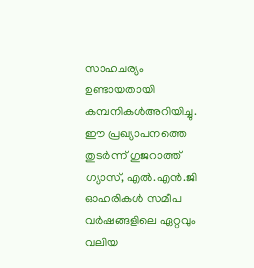സാഹചര്യം ഉണ്ടായതായി കമ്പനികള്‍അറിയിച്ചു. ഈ പ്രഖ്യാപനത്തെ തുടര്‍ന്ന് ഗുജറാത്ത് ഗ്യാസ്, എല്‍.എന്‍.ജി ഓഹരികള്‍ സമീപ വര്‍ഷങ്ങളിലെ ഏറ്റവും വലിയ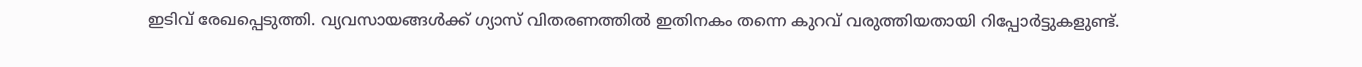ഇടിവ് രേഖപ്പെടുത്തി. വ്യവസായങ്ങള്‍ക്ക് ഗ്യാസ് വിതരണത്തില്‍ ഇതിനകം തന്നെ കുറവ് വരുത്തിയതായി റിപ്പോര്‍ട്ടുകളുണ്ട്.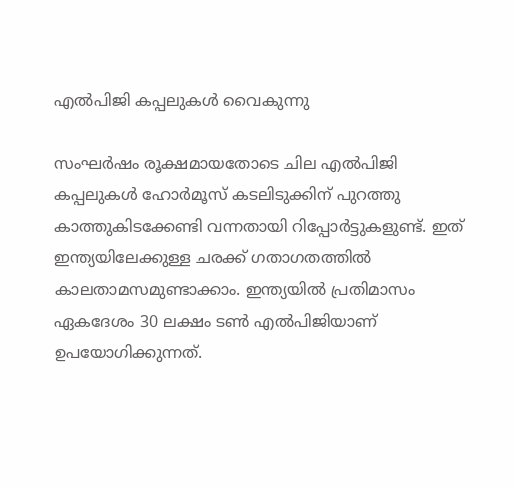എല്‍പിജി കപ്പലുകള്‍ വൈകുന്നു

സംഘര്‍ഷം രൂക്ഷമായതോടെ ചില എല്‍പിജി കപ്പലുകള്‍ ഹോര്‍മൂസ് കടലിടുക്കിന് പുറത്തു കാത്തുകിടക്കേണ്ടി വന്നതായി റിപ്പോര്‍ട്ടുകളുണ്ട്. ഇത് ഇന്ത്യയിലേക്കുള്ള ചരക്ക് ഗതാഗതത്തില്‍ കാലതാമസമുണ്ടാക്കാം. ഇന്ത്യയില്‍ പ്രതിമാസം ഏകദേശം 30 ലക്ഷം ടണ്‍ എല്‍പിജിയാണ് ഉപയോഗിക്കുന്നത്.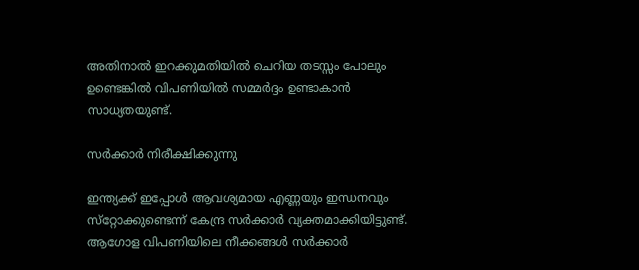അതിനാല്‍ ഇറക്കുമതിയില്‍ ചെറിയ തടസ്സം പോലും ഉണ്ടെങ്കില്‍ വിപണിയില്‍ സമ്മര്‍ദ്ദം ഉണ്ടാകാന്‍ സാധ്യതയുണ്ട്.

സര്‍ക്കാര്‍ നിരീക്ഷിക്കുന്നു

ഇന്ത്യക്ക് ഇപ്പോള്‍ ആവശ്യമായ എണ്ണയും ഇന്ധനവും സ്‌റ്റോക്കുണ്ടെന്ന് കേന്ദ്ര സര്‍ക്കാര്‍ വ്യക്തമാക്കിയിട്ടുണ്ട്. ആഗോള വിപണിയിലെ നീക്കങ്ങള്‍ സര്‍ക്കാര്‍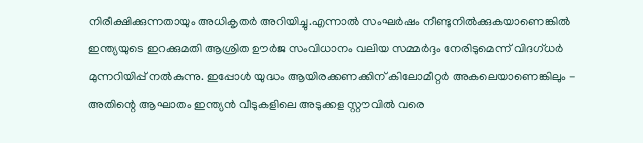നിരീക്ഷിക്കുന്നതായും അധികൃതര്‍ അറിയിച്ചു.എന്നാല്‍ സംഘര്‍ഷം നീണ്ടുനില്‍ക്കുകയാണെങ്കില്‍ ഇന്ത്യയുടെ ഇറക്കുമതി ആശ്രിത ഊര്‍ജ സംവിധാനം വലിയ സമ്മര്‍ദ്ദം നേരിടുമെന്ന് വിദഗ്ധര്‍ മുന്നറിയിപ്പ് നല്‍കുന്നു. ഇപ്പോള്‍ യുദ്ധം ആയിരക്കണക്കിന് കിലോമീറ്റര്‍ അകലെയാണെങ്കിലും - അതിന്റെ ആഘാതം ഇന്ത്യന്‍ വീടുകളിലെ അടുക്കള സ്റ്റൗവില്‍ വരെ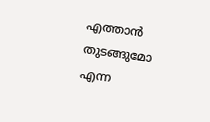എത്താന്‍ തുടങ്ങുമോ എന്ന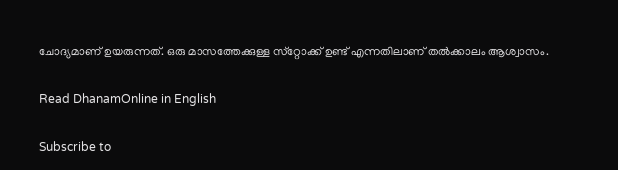ചോദ്യമാണ് ഉയരുന്നത്. ഒരു മാസത്തേക്കുള്ള സ്‌റ്റോക്ക് ഉണ്ട് എന്നതിലാണ് തല്‍ക്കാലം ആശ്വാസം.

Read DhanamOnline in English

Subscribe to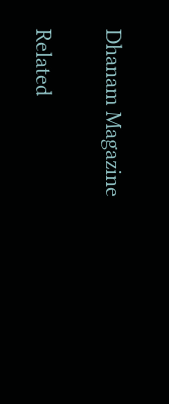Dhanam Magazine

Related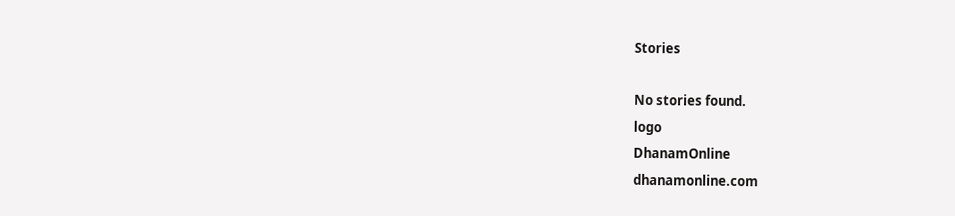Stories

No stories found.
logo
DhanamOnline
dhanamonline.com